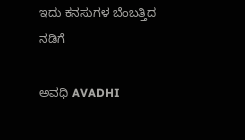ಇದು ಕನಸುಗಳ ಬೆಂಬತ್ತಿದ ನಡಿಗೆ‍

ಅವಧಿ AVADHI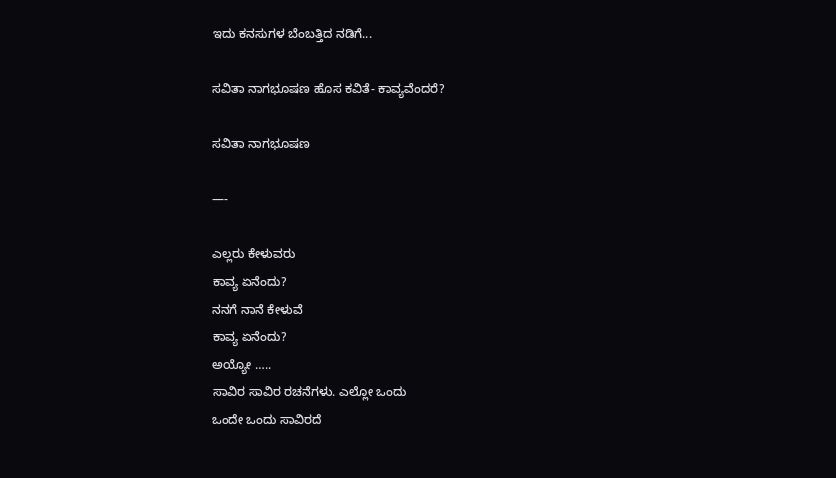ಇದು ಕನಸುಗಳ ಬೆಂಬತ್ತಿದ ನಡಿಗೆ...

ಸವಿತಾ ನಾಗಭೂಷಣ ಹೊಸ ಕವಿತೆ- ಕಾವ್ಯವೆಂದರೆ?

ಸವಿತಾ ನಾಗಭೂಷಣ

—-

ಎಲ್ಲರು ಕೇಳುವರು
ಕಾವ್ಯ ಏನೆಂದು?
ನನಗೆ ನಾನೆ ಕೇಳುವೆ
ಕಾವ್ಯ ಏನೆಂದು?
ಅಯ್ಯೋ …..
ಸಾವಿರ ಸಾವಿರ ರಚನೆಗಳು. ಎಲ್ಲೋ ಒಂದು
ಒಂದೇ ಒಂದು ಸಾವಿರದೆ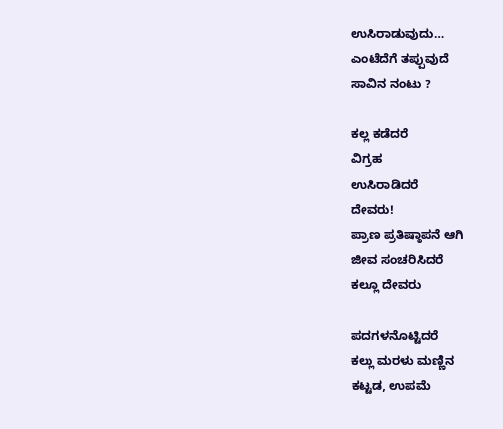ಉಸಿರಾಡುವುದು…
ಎಂಟೆದೆಗೆ ತಪ್ಪುವುದೆ
ಸಾವಿನ ನಂಟು ?

ಕಲ್ಲ ಕಡೆದರೆ
ವಿಗ್ರಹ
ಉಸಿರಾಡಿದರೆ
ದೇವರು!
ಪ್ರಾಣ ಪ್ರತಿಷ್ಠಾಪನೆ ಆಗಿ
ಜೀವ ಸಂಚರಿಸಿದರೆ
ಕಲ್ಲೂ ದೇವರು

ಪದಗಳನೊಟ್ಟಿದರೆ
ಕಲ್ಲು ಮರಳು ಮಣ್ಣಿನ
ಕಟ್ಟಡ, ಉಪಮೆ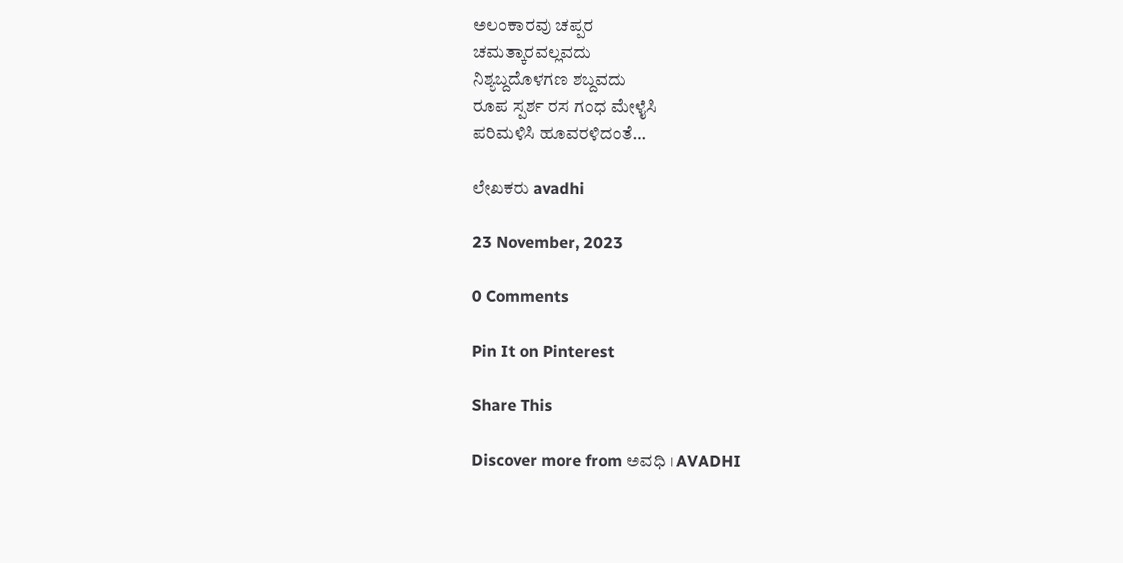ಅಲಂಕಾರವು ಚಪ್ಪರ
ಚಮತ್ಕಾರವಲ್ಲವದು
ನಿಶ್ಯಬ್ದದೊಳಗಣ ಶಬ್ದವದು
ರೂಪ ಸ್ಪರ್ಶ ರಸ ಗಂಧ ಮೇಳೈಸಿ
ಪರಿಮಳಿಸಿ ಹೂವರಳಿದಂತೆ…

ಲೇಖಕರು avadhi

23 November, 2023

0 Comments

Pin It on Pinterest

Share This

Discover more from ಅವಧಿ । AVADHI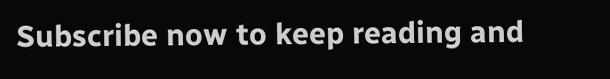Subscribe now to keep reading and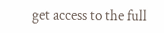get access to the full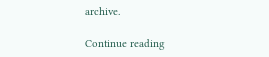archive.

Continue reading